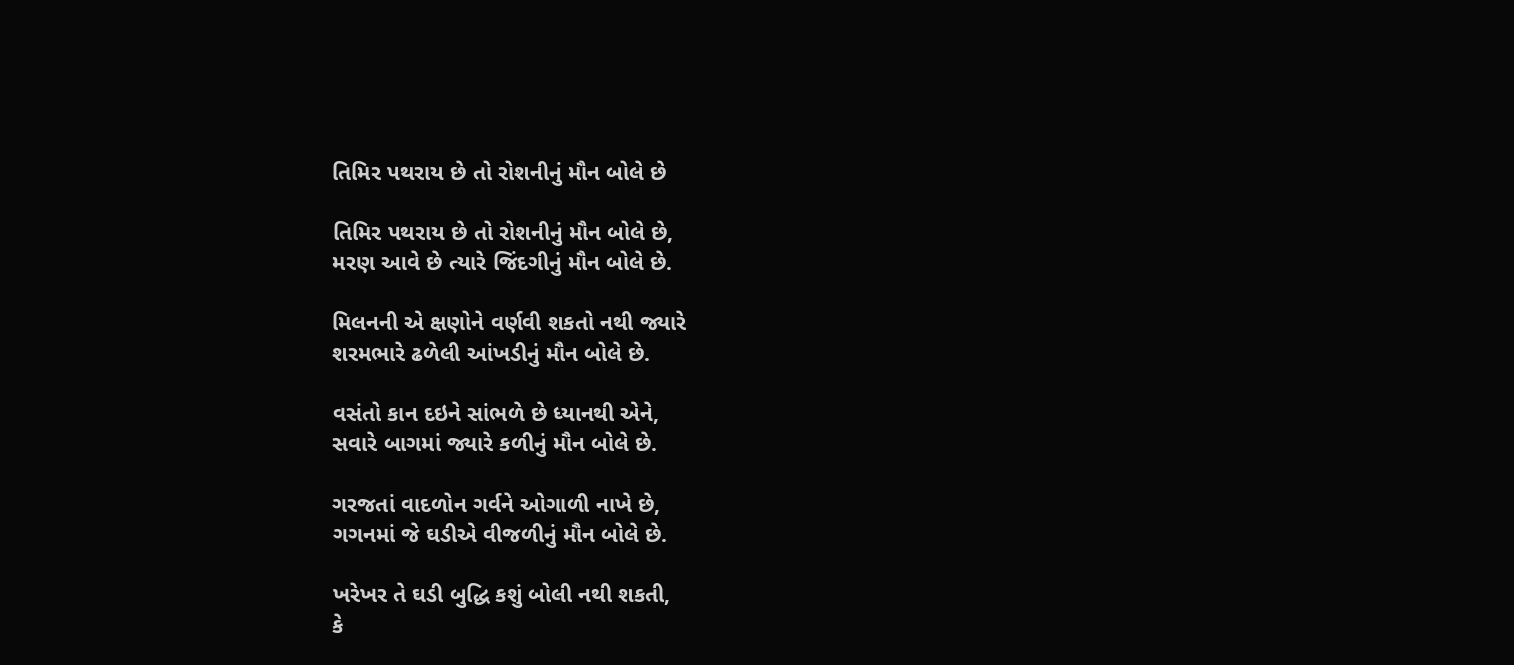તિમિર પથરાય છે તો રોશનીનું મૌન બોલે છે

તિમિર પથરાય છે તો રોશનીનું મૌન બોલે છે,
મરણ આવે છે ત્યારે જિંદગીનું મૌન બોલે છે.

મિલનની એ ક્ષણોને વર્ણવી શકતો નથી જ્યારે
શરમભારે ઢળેલી આંખડીનું મૌન બોલે છે.

વસંતો કાન દઇને સાંભળે છે ધ્યાનથી એને,
સવારે બાગમાં જ્યારે કળીનું મૌન બોલે છે.

ગરજતાં વાદળોન ગર્વને ઓગાળી નાખે છે,
ગગનમાં જે ઘડીએ વીજળીનું મૌન બોલે છે.

ખરેખર તે ઘડી બુદ્ધિ કશું બોલી નથી શકતી,
કે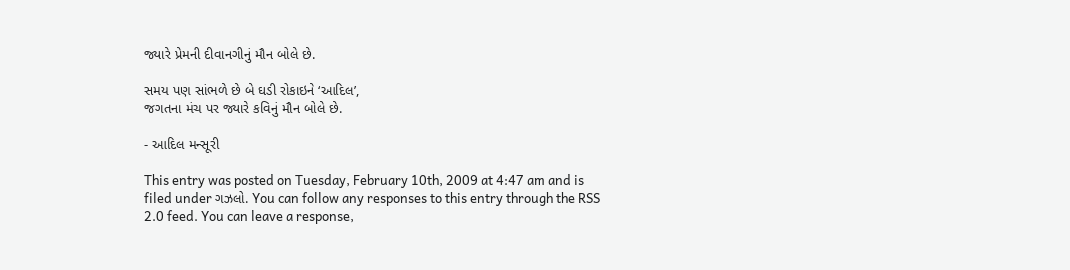જ્યારે પ્રેમની દીવાનગીનું મૌન બોલે છે.

સમય પણ સાંભળે છે બે ઘડી રોકાઇને ‘આદિલ’,
જગતના મંચ પર જ્યારે કવિનું મૌન બોલે છે.

- આદિલ મન્સૂરી

This entry was posted on Tuesday, February 10th, 2009 at 4:47 am and is filed under ગઝલો. You can follow any responses to this entry through the RSS 2.0 feed. You can leave a response,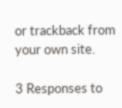or trackback from your own site.

3 Responses to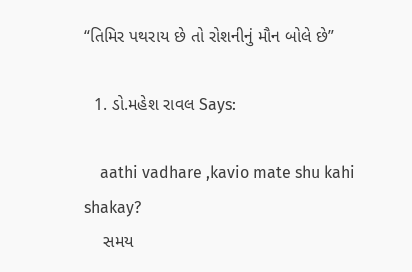“તિમિર પથરાય છે તો રોશનીનું મૌન બોલે છે”

  1. ડો.મહેશ રાવલ Says:

    aathi vadhare ,kavio mate shu kahi shakay?
    સમય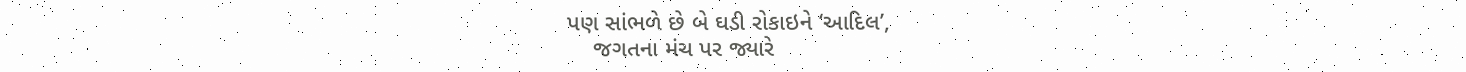પણ સાંભળે છે બે ઘડી રોકાઇને ‘આદિલ’,
    જગતના મંચ પર જ્યારે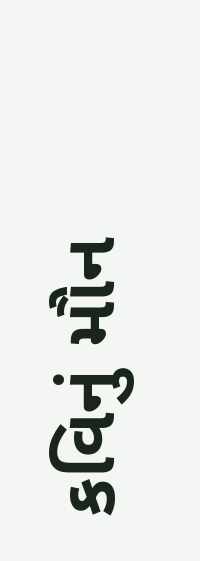કવિનું મૌન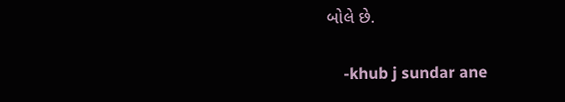બોલે છે.

    -khub j sundar ane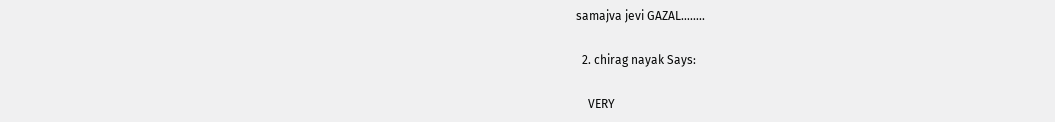samajva jevi GAZAL……..

  2. chirag nayak Says:

    VERY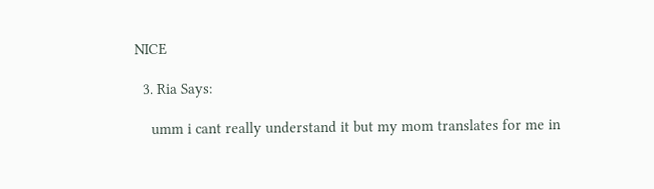NICE

  3. Ria Says:

    umm i cant really understand it but my mom translates for me in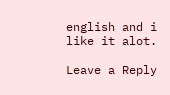english and i like it alot.

Leave a Reply